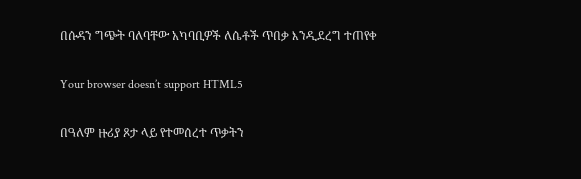በሱዳን ግጭት ባለባቸው አካባቢዎች ለሴቶች ጥበቃ እንዲደረግ ተጠየቀ

Your browser doesn’t support HTML5

በዓለም ዙሪያ ጾታ ላይ የተመሰረተ ጥቃትን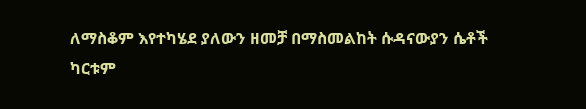ለማስቆም እየተካሄደ ያለውን ዘመቻ በማስመልከት ሱዳናውያን ሴቶች ካርቱም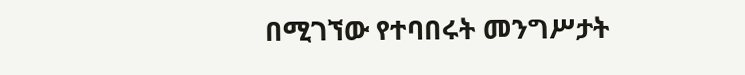በሚገኘው የተባበሩት መንግሥታት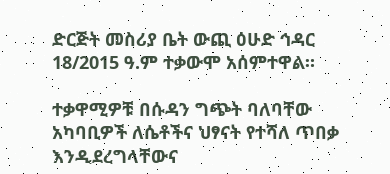ድርጅት መስሪያ ቤት ውጪ ዕሁድ ኅዳር 18/2015 ዓ.ም ተቃውሞ አሰምተዋል።

ተቃዋሚዎቹ በሱዳን ግጭት ባለባቸው አካባቢዎች ለሴቶችና ህፃናት የተሻለ ጥበቃ እንዲደረግላቸውና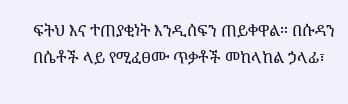ፍትህ እና ተጠያቂነት እንዲሰፍን ጠይቀዋል። በሱዳን በሴቶች ላይ የሚፈፀሙ ጥቃቶች መከላከል ኃላፊ፣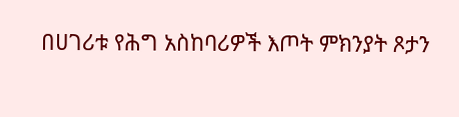በሀገሪቱ የሕግ አስከባሪዎች እጦት ምክንያት ጾታን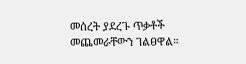መሰረት ያደረጉ ጥቃቶች መጨመራቸውን ገልፀዋል።